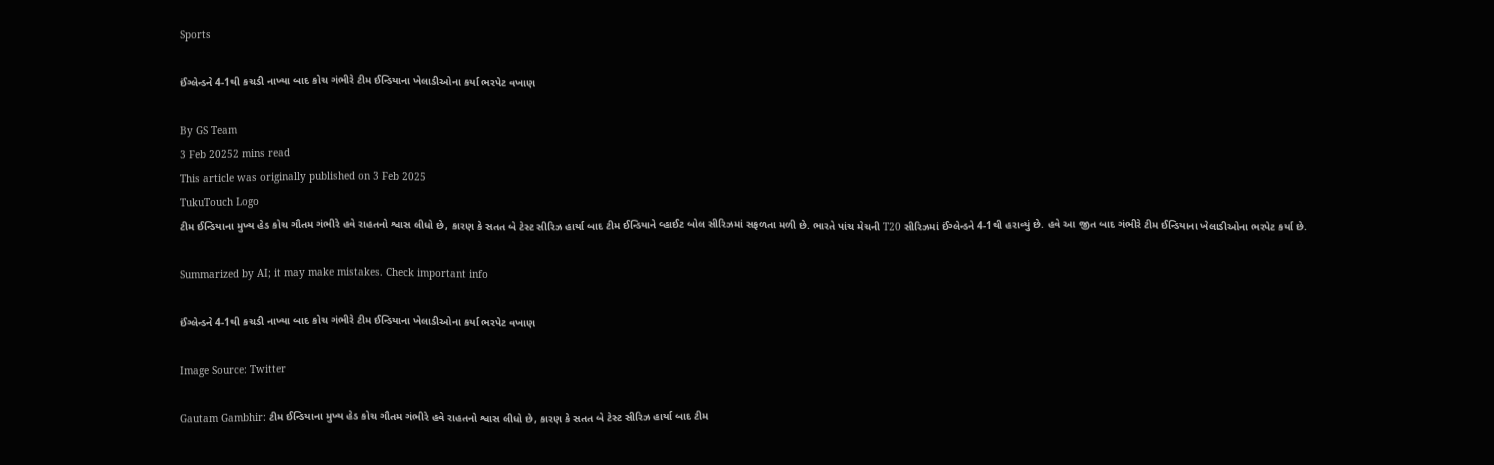Sports

ઈંગ્લેન્ડને 4-1થી કચડી નાખ્યા બાદ કોચ ગંભીરે ટીમ ઈન્ડિયાના ખેલાડીઓના કર્યા ભરપેટ વખાણ

By GS Team
3 Feb 20252 mins read
This article was originally published on 3 Feb 2025
TukuTouch Logo
ટીમ ઈન્ડિયાના મુખ્ય હેડ કોચ ગૌતમ ગંભીરે હવે રાહતનો શ્વાસ લીધો છે, કારણ કે સતત બે ટેસ્ટ સીરિઝ હાર્યા બાદ ટીમ ઈન્ડિયાને વ્હાઈટ બોલ સીરિઝમાં સફળતા મળી છે. ભારતે પાંચ મેચની T20 સીરિઝમાં ઈંગ્લેન્ડને 4-1થી હરાવ્યું છે. હવે આ જીત બાદ ગંભીરે ટીમ ઈન્ડિયાના ખેલાડીઓના ભરપેટ કર્યા છે.

Summarized by AI; it may make mistakes. Check important info

ઈંગ્લેન્ડને 4-1થી કચડી નાખ્યા બાદ કોચ ગંભીરે ટીમ ઈન્ડિયાના ખેલાડીઓના કર્યા ભરપેટ વખાણ

Image Source: Twitter

Gautam Gambhir: ટીમ ઈન્ડિયાના મુખ્ય હેડ કોચ ગૌતમ ગંભીરે હવે રાહતનો શ્વાસ લીધો છે, કારણ કે સતત બે ટેસ્ટ સીરિઝ હાર્યા બાદ ટીમ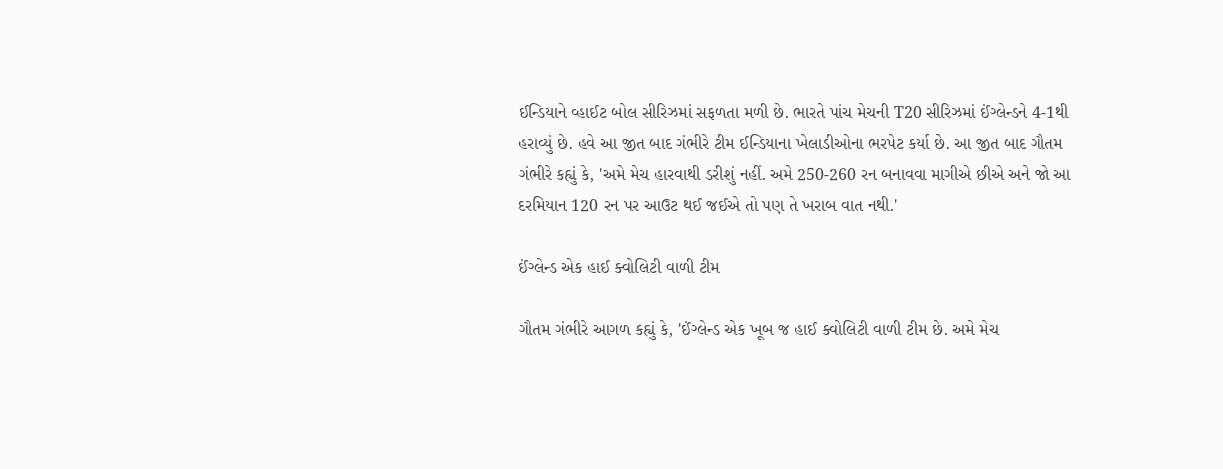ઈન્ડિયાને વ્હાઈટ બોલ સીરિઝમાં સફળતા મળી છે. ભારતે પાંચ મેચની T20 સીરિઝમાં ઈંગ્લેન્ડને 4-1થી હરાવ્યું છે. હવે આ જીત બાદ ગંભીરે ટીમ ઈન્ડિયાના ખેલાડીઓના ભરપેટ કર્યા છે. આ જીત બાદ ગૌતમ ગંભીરે કહ્યું કે, 'અમે મેચ હારવાથી ડરીશું નહીં. અમે 250-260 રન બનાવવા માગીએ છીએ અને જો આ દરમિયાન 120 રન પર આઉટ થઈ જઈએ તો પણ તે ખરાબ વાત નથી.'

ઈંગ્લેન્ડ એક હાઈ ક્વોલિટી વાળી ટીમ

ગૌતમ ગંભીરે આગળ કહ્યું કે, 'ઈંગ્લેન્ડ એક ખૂબ જ હાઈ ક્વોલિટી વાળી ટીમ છે. અમે મેચ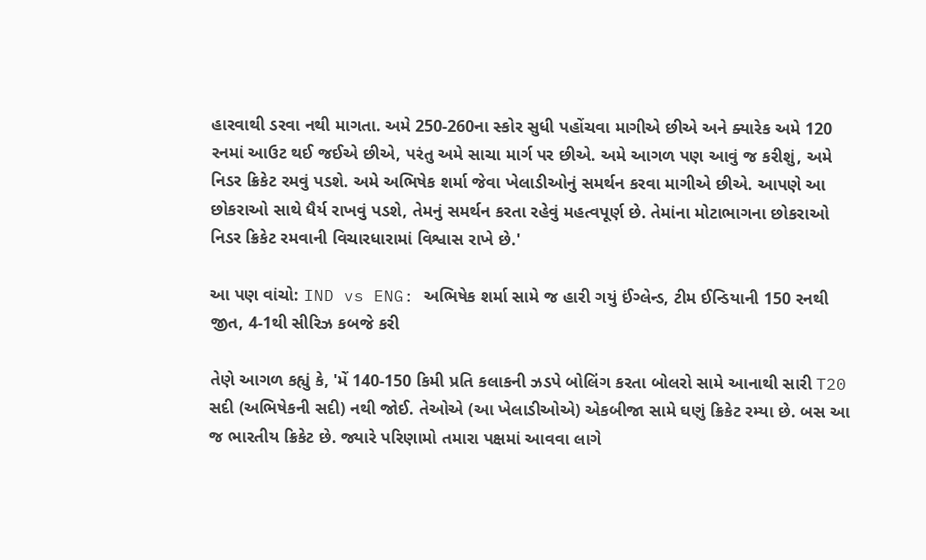હારવાથી ડરવા નથી માગતા. અમે 250-260ના સ્કોર સુધી પહોંચવા માગીએ છીએ અને ક્યારેક અમે 120 રનમાં આઉટ થઈ જઈએ છીએ, પરંતુ અમે સાચા માર્ગ પર છીએ. અમે આગળ પણ આવું જ કરીશું, અમે નિડર ક્રિકેટ રમવું પડશે. અમે અભિષેક શર્મા જેવા ખેલાડીઓનું સમર્થન કરવા માગીએ છીએ. આપણે આ છોકરાઓ સાથે ધૈર્ય રાખવું પડશે, તેમનું સમર્થન કરતા રહેવું મહત્વપૂર્ણ છે. તેમાંના મોટાભાગના છોકરાઓ નિડર ક્રિકેટ રમવાની વિચારધારામાં વિશ્વાસ રાખે છે.'

આ પણ વાંચો: IND vs ENG: અભિષેક શર્મા સામે જ હારી ગયું ઈંગ્લેન્ડ, ટીમ ઈન્ડિયાની 150 રનથી જીત, 4-1થી સીરિઝ કબજે કરી

તેણે આગળ કહ્યું કે, 'મેં 140-150 કિમી પ્રતિ કલાકની ઝડપે બોલિંગ કરતા બોલરો સામે આનાથી સારી T20 સદી (અભિષેકની સદી) નથી જોઈ. તેઓએ (આ ખેલાડીઓએ) એકબીજા સામે ઘણું ક્રિકેટ રમ્યા છે. બસ આ જ ભારતીય ક્રિકેટ છે. જ્યારે પરિણામો તમારા પક્ષમાં આવવા લાગે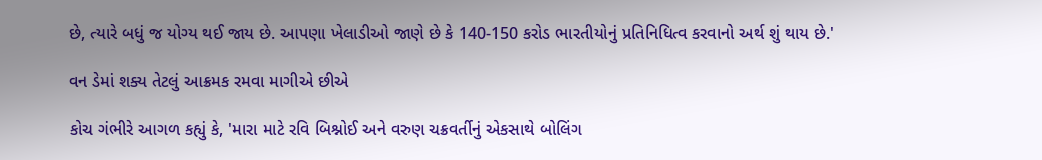છે, ત્યારે બધું જ યોગ્ય થઈ જાય છે. આપણા ખેલાડીઓ જાણે છે કે 140-150 કરોડ ભારતીયોનું પ્રતિનિધિત્વ કરવાનો અર્થ શું થાય છે.'

વન ડેમાં શક્ય તેટલું આક્રમક રમવા માગીએ છીએ

કોચ ગંભીરે આગળ કહ્યું કે, 'મારા માટે રવિ બિશ્નોઈ અને વરુણ ચક્રવર્તીનું એકસાથે બોલિંગ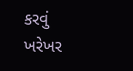કરવું ખરેખર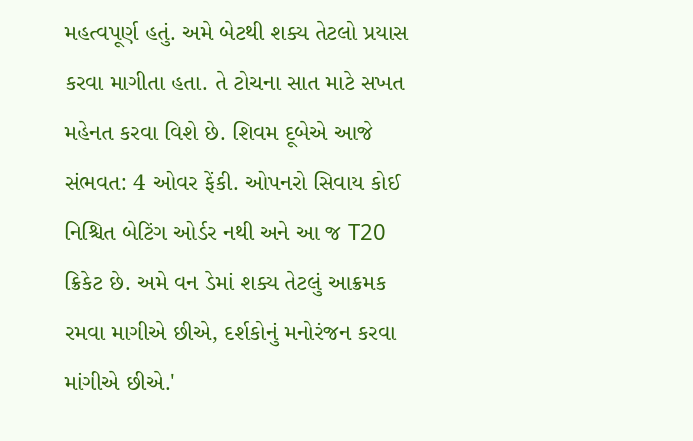મહત્વપૂર્ણ હતું. અમે બેટથી શક્ય તેટલો પ્રયાસ કરવા માગીતા હતા. તે ટોચના સાત માટે સખત મહેનત કરવા વિશે છે. શિવમ દૂબેએ આજે સંભવત: 4 ઓવર ફેંકી. ઓપનરો સિવાય કોઈ નિશ્ચિત બેટિંગ ઓર્ડર નથી અને આ જ T20 ક્રિકેટ છે. અમે વન ડેમાં શક્ય તેટલું આક્રમક રમવા માગીએ છીએ, દર્શકોનું મનોરંજન કરવા માંગીએ છીએ.'